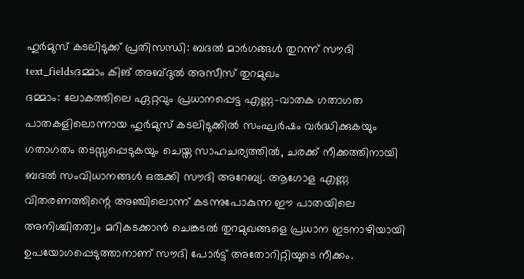ഹുർമുസ് കടലിടുക്ക് പ്രതിസന്ധി: ബദൽ മാർഗങ്ങൾ തുറന്ന് സൗദി
text_fieldsദമ്മാം കിങ് അബ്ദുൽ അസീസ് തുറമുഖം
ദമ്മാം: ലോകത്തിലെ ഏറ്റവും പ്രധാനപ്പെട്ട എണ്ണ-വാതക ഗതാഗത പാതകളിലൊന്നായ ഹുർമുസ് കടലിടുക്കിൽ സംഘർഷം വർദ്ധിക്കുകയും ഗതാഗതം തടസ്സപ്പെടുകയും ചെയ്ത സാഹചര്യത്തിൽ, ചരക്ക് നീക്കത്തിനായി ബദൽ സംവിധാനങ്ങൾ ഒരുക്കി സൗദി അറേബ്യ. ആഗോള എണ്ണ വിതരണത്തിന്റെ അഞ്ചിലൊന്ന് കടന്നുപോകുന്ന ഈ പാതയിലെ അനിശ്ചിതത്വം മറികടക്കാൻ ചെങ്കടൽ തുറമുഖങ്ങളെ പ്രധാന ഇടനാഴിയായി ഉപയോഗപ്പെടുത്താനാണ് സൗദി പോർട്ട് അതോറിറ്റിയുടെ നീക്കം.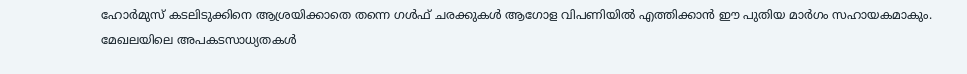ഹോർമുസ് കടലിടുക്കിനെ ആശ്രയിക്കാതെ തന്നെ ഗൾഫ് ചരക്കുകൾ ആഗോള വിപണിയിൽ എത്തിക്കാൻ ഈ പുതിയ മാർഗം സഹായകമാകും.
മേഖലയിലെ അപകടസാധ്യതകൾ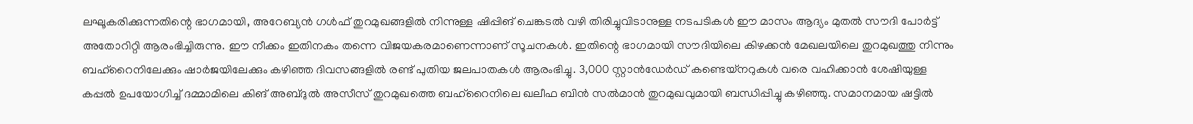ലഘൂകരിക്കുന്നതിന്റെ ഭാഗമായി, അറേബ്യൻ ഗൾഫ് തുറമുഖങ്ങളിൽ നിന്നുള്ള ഷിപ്പിങ് ചെങ്കടൽ വഴി തിരിച്ചുവിടാനുള്ള നടപടികൾ ഈ മാസം ആദ്യം മുതൽ സൗദി പോർട്ട് അതോറിറ്റി ആരംഭിച്ചിരുന്നു. ഈ നീക്കം ഇതിനകം തന്നെ വിജയകരമാണെന്നാണ് സൂചനകൾ. ഇതിന്റെ ഭാഗമായി സൗദിയിലെ കിഴക്കൻ മേഖലയിലെ തുറമുഖത്തു നിന്നും ബഹ്റൈനിലേക്കും ഷാർജയിലേക്കും കഴിഞ്ഞ ദിവസങ്ങളിൽ രണ്ട് പുതിയ ജലപാതകൾ ആരംഭിച്ചു. 3,000 സ്റ്റാൻഡേർഡ് കണ്ടെയ്നറുകൾ വരെ വഹിക്കാൻ ശേഷിയുള്ള കപ്പൽ ഉപയോഗിച്ച് ദമ്മാമിലെ കിങ് അബ്ദുൽ അസീസ് തുറമുഖത്തെ ബഹ്റൈനിലെ ഖലീഫ ബിൻ സൽമാൻ തുറമുഖവുമായി ബന്ധിപ്പിച്ചു കഴിഞ്ഞു. സമാനമായ ഷട്ടിൽ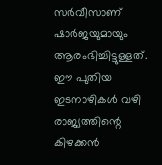സർവീസാണ് ഷാർജയുമായും ആരംഭിച്ചിട്ടുള്ളത്. ഈ പുതിയ ഇടനാഴികൾ വഴി രാജ്യത്തിന്റെ കിഴക്കൻ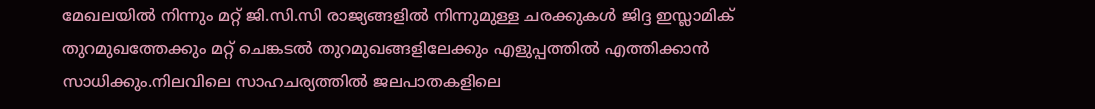മേഖലയിൽ നിന്നും മറ്റ് ജി.സി.സി രാജ്യങ്ങളിൽ നിന്നുമുള്ള ചരക്കുകൾ ജിദ്ദ ഇസ്ലാമിക് തുറമുഖത്തേക്കും മറ്റ് ചെങ്കടൽ തുറമുഖങ്ങളിലേക്കും എളുപ്പത്തിൽ എത്തിക്കാൻ സാധിക്കും.നിലവിലെ സാഹചര്യത്തിൽ ജലപാതകളിലെ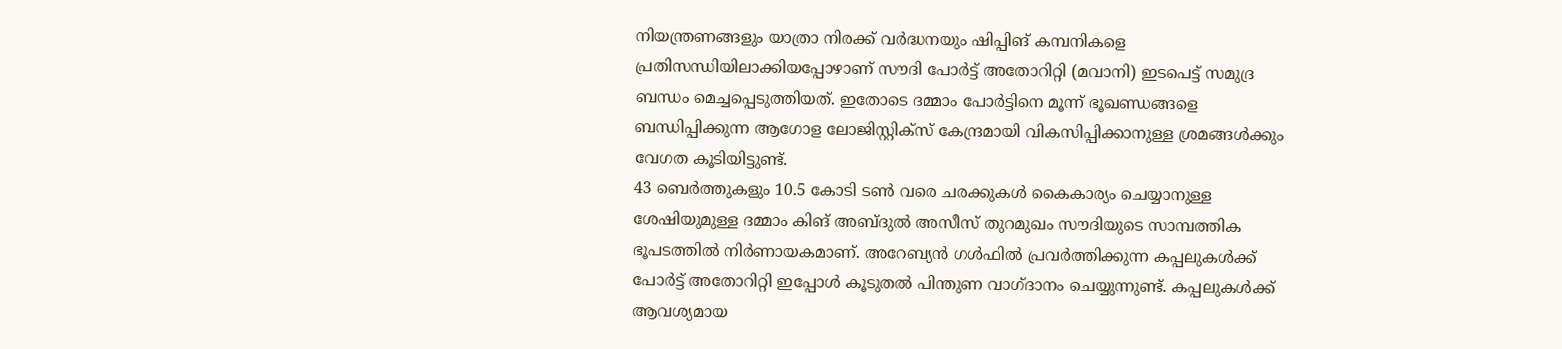നിയന്ത്രണങ്ങളും യാത്രാ നിരക്ക് വർദ്ധനയും ഷിപ്പിങ് കമ്പനികളെ പ്രതിസന്ധിയിലാക്കിയപ്പോഴാണ് സൗദി പോർട്ട് അതോറിറ്റി (മവാനി) ഇടപെട്ട് സമുദ്ര ബന്ധം മെച്ചപ്പെടുത്തിയത്. ഇതോടെ ദമ്മാം പോർട്ടിനെ മൂന്ന് ഭൂഖണ്ഡങ്ങളെ ബന്ധിപ്പിക്കുന്ന ആഗോള ലോജിസ്റ്റിക്സ് കേന്ദ്രമായി വികസിപ്പിക്കാനുള്ള ശ്രമങ്ങൾക്കും വേഗത കൂടിയിട്ടുണ്ട്.
43 ബെർത്തുകളും 10.5 കോടി ടൺ വരെ ചരക്കുകൾ കൈകാര്യം ചെയ്യാനുള്ള ശേഷിയുമുള്ള ദമ്മാം കിങ് അബ്ദുൽ അസീസ് തുറമുഖം സൗദിയുടെ സാമ്പത്തിക ഭൂപടത്തിൽ നിർണായകമാണ്. അറേബ്യൻ ഗൾഫിൽ പ്രവർത്തിക്കുന്ന കപ്പലുകൾക്ക് പോർട്ട് അതോറിറ്റി ഇപ്പോൾ കൂടുതൽ പിന്തുണ വാഗ്ദാനം ചെയ്യുന്നുണ്ട്. കപ്പലുകൾക്ക് ആവശ്യമായ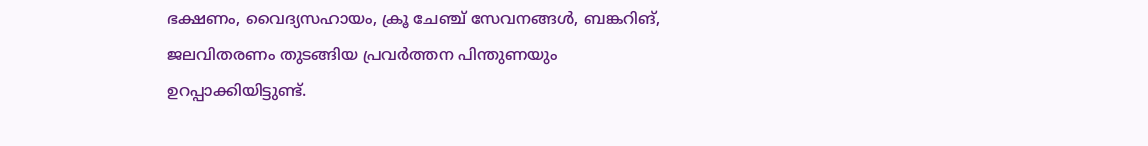ഭക്ഷണം, വൈദ്യസഹായം, ക്രൂ ചേഞ്ച് സേവനങ്ങൾ, ബങ്കറിങ്, ജലവിതരണം തുടങ്ങിയ പ്രവർത്തന പിന്തുണയും ഉറപ്പാക്കിയിട്ടുണ്ട്.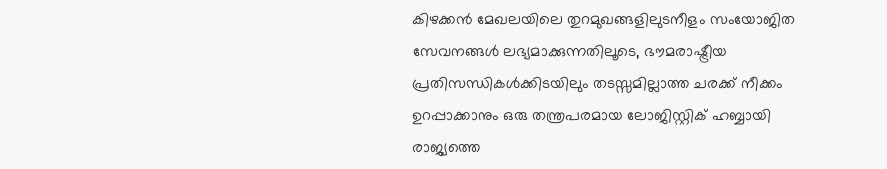കിഴക്കൻ മേഖലയിലെ തുറമുഖങ്ങളിലുടനീളം സംയോജിത സേവനങ്ങൾ ലഭ്യമാക്കുന്നതിലൂടെ, ഭൗമരാഷ്ട്രീയ പ്രതിസന്ധികൾക്കിടയിലും തടസ്സമില്ലാത്ത ചരക്ക് നീക്കം ഉറപ്പാക്കാനും ഒരു തന്ത്രപരമായ ലോജിസ്റ്റിക് ഹബ്ബായി രാജ്യത്തെ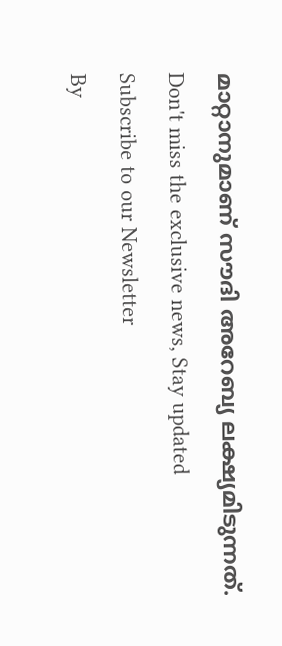മാറ്റാനുമാണ് സൗദി അറേബ്യ ലക്ഷ്യമിടുന്നത്.
Don't miss the exclusive news, Stay updated
Subscribe to our Newsletter
By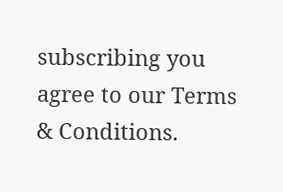subscribing you agree to our Terms & Conditions.